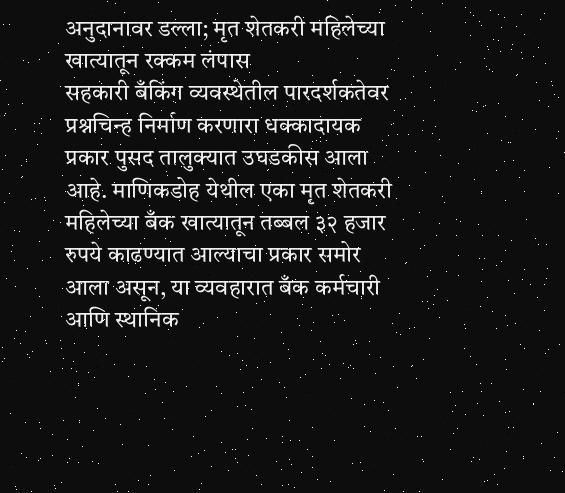अनुदानावर डल्ला; मृत शेतकरी महिलेच्या खात्यातून रक्कम लंपास
सहकारी बँकिंग व्यवस्थेतील पारदर्शकतेवर प्रश्नचिन्ह निर्माण करणारा धक्कादायक प्रकार पुसद तालुक्यात उघडकीस आला आहे. माणिकडोह येथील एका मृत शेतकरी महिलेच्या बँक खात्यातून तब्बल ३२ हजार रुपये काढण्यात आल्याचा प्रकार समोर आला असून, या व्यवहारात बँक कर्मचारी आणि स्थानिक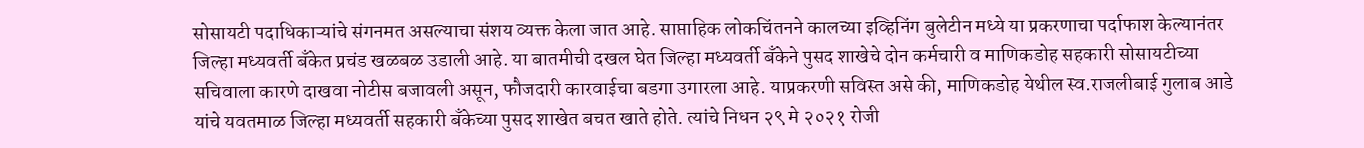सोसायटी पदाधिकाऱ्यांचे संगनमत असल्याचा संशय व्यक्त केला जात आहे. साप्ताहिक लोकचिंतनने कालच्या इव्हिनिंग बुलेटीन मध्ये या प्रकरणाचा पर्दाफाश केल्यानंतर जिल्हा मध्यवर्ती बँकेत प्रचंड खळबळ उडाली आहे. या बातमीची दखल घेत जिल्हा मध्यवर्ती बँकेने पुसद शाखेचे दोन कर्मचारी व माणिकडोह सहकारी सोसायटीच्या सचिवाला कारणे दाखवा नोटीस बजावली असून, फौजदारी कारवाईचा बडगा उगारला आहे. याप्रकरणी सविस्त असे की, माणिकडोह येथील स्व.राजलीबाई गुलाब आडे यांचे यवतमाळ जिल्हा मध्यवर्ती सहकारी बँकेच्या पुसद शाखेत बचत खाते होते. त्यांचे निधन २९ मे २०२१ रोजी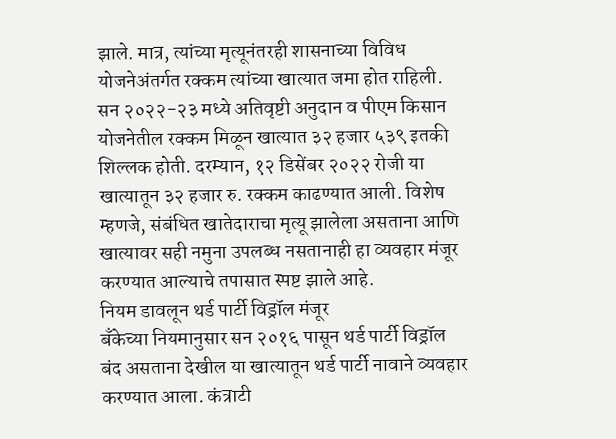झाले. मात्र, त्यांच्या मृत्यूनंतरही शासनाच्या विविध योजनेअंतर्गत रक्कम त्यांच्या खात्यात जमा होत राहिली. सन २०२२-२३ मध्ये अतिवृष्टी अनुदान व पीएम किसान योजनेतील रक्कम मिळून खात्यात ३२ हजार ५३९ इतकी शिल्लक होती. दरम्यान, १२ डिसेंबर २०२२ रोजी या खात्यातून ३२ हजार रु. रक्कम काढण्यात आली. विशेष म्हणजे, संबंधित खातेदाराचा मृत्यू झालेला असताना आणि खात्यावर सही नमुना उपलब्ध नसतानाही हा व्यवहार मंजूर करण्यात आल्याचे तपासात स्पष्ट झाले आहे.
नियम डावलून थर्ड पार्टी विड्रॉल मंजूर
बँकेच्या नियमानुसार सन २०१६ पासून थर्ड पार्टी विड्रॉल बंद असताना देखील या खात्यातून थर्ड पार्टी नावाने व्यवहार करण्यात आला. कंत्राटी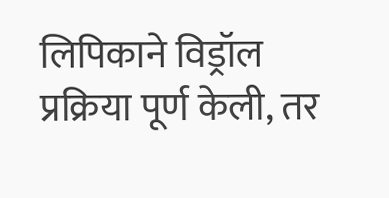लिपिकाने विड्रॉल प्रक्रिया पूर्ण केली, तर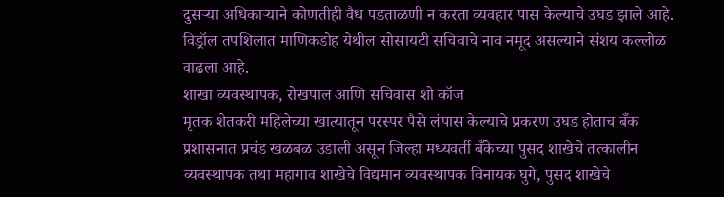दुसऱ्या अधिकाऱ्याने कोणतीही वैध पडताळणी न करता व्यवहार पास केल्याचे उघड झाले आहे. विड्रॉल तपशिलात माणिकडोह येथील सोसायटी सचिवाचे नाव नमूद असल्याने संशय कल्लोळ वाढला आहे.
शाखा व्यवस्थापक, रोखपाल आणि सचिवास शो कॉज
मृतक शेतकरी महिलेच्या खात्यातून परस्पर पैसे लंपास केल्याचे प्रकरण उघड होताच बँक प्रशासनात प्रचंड खळबळ उडाली असून जिल्हा मध्यवर्ती बँकेच्या पुसद शाखेचे तत्कालीन व्यवस्थापक तथा महागाव शाखेचे विद्यमान व्यवस्थापक विनायक घुगे, पुसद शाखेचे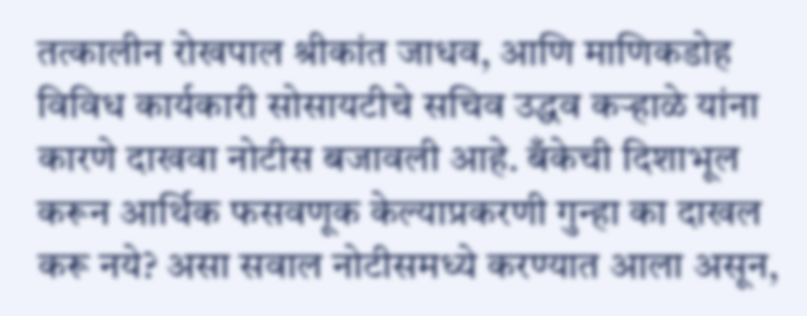तत्कालीन रोखपाल श्रीकांत जाधव, आणि माणिकडोह विविध कार्यकारी सोसायटीचे सचिव उद्धव कऱ्हाळे यांना कारणे दाखवा नोटीस बजावली आहे. बँकेची दिशाभूल करून आर्थिक फसवणूक केल्याप्रकरणी गुन्हा का दाखल करू नये? असा सवाल नोटीसमध्ये करण्यात आला असून,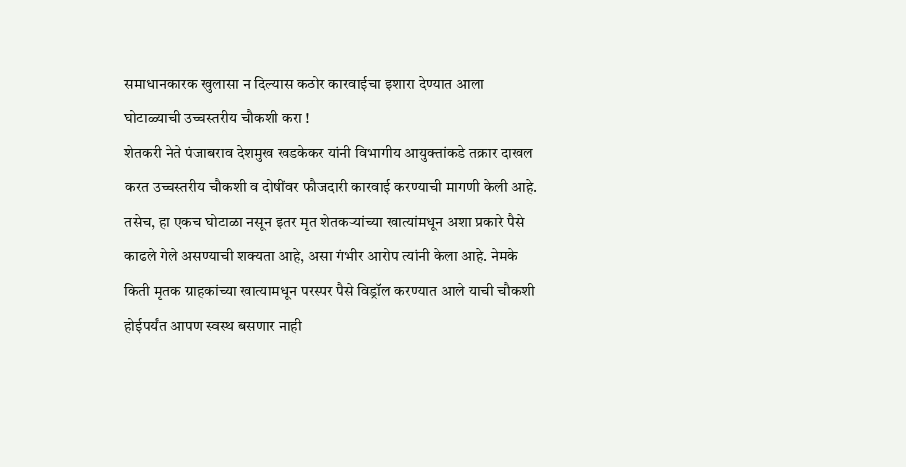समाधानकारक खुलासा न दिल्यास कठोर कारवाईचा इशारा देण्यात आला
घोटाळ्याची उच्चस्तरीय चौकशी करा !
शेतकरी नेते पंजाबराव देशमुख खडकेकर यांनी विभागीय आयुक्तांकडे तक्रार दाखल करत उच्चस्तरीय चौकशी व दोषींवर फौजदारी कारवाई करण्याची मागणी केली आहे. तसेच, हा एकच घोटाळा नसून इतर मृत शेतकऱ्यांच्या खात्यांमधून अशा प्रकारे पैसे काढले गेले असण्याची शक्यता आहे, असा गंभीर आरोप त्यांनी केला आहे. नेमके किती मृतक ग्राहकांच्या खात्यामधून परस्पर पैसे विड्रॉल करण्यात आले याची चौकशी होईपर्यंत आपण स्वस्थ बसणार नाही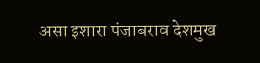असा इशारा पंजाबराव देशमुख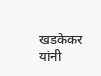खडकेकर यांनी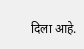दिला आहे.